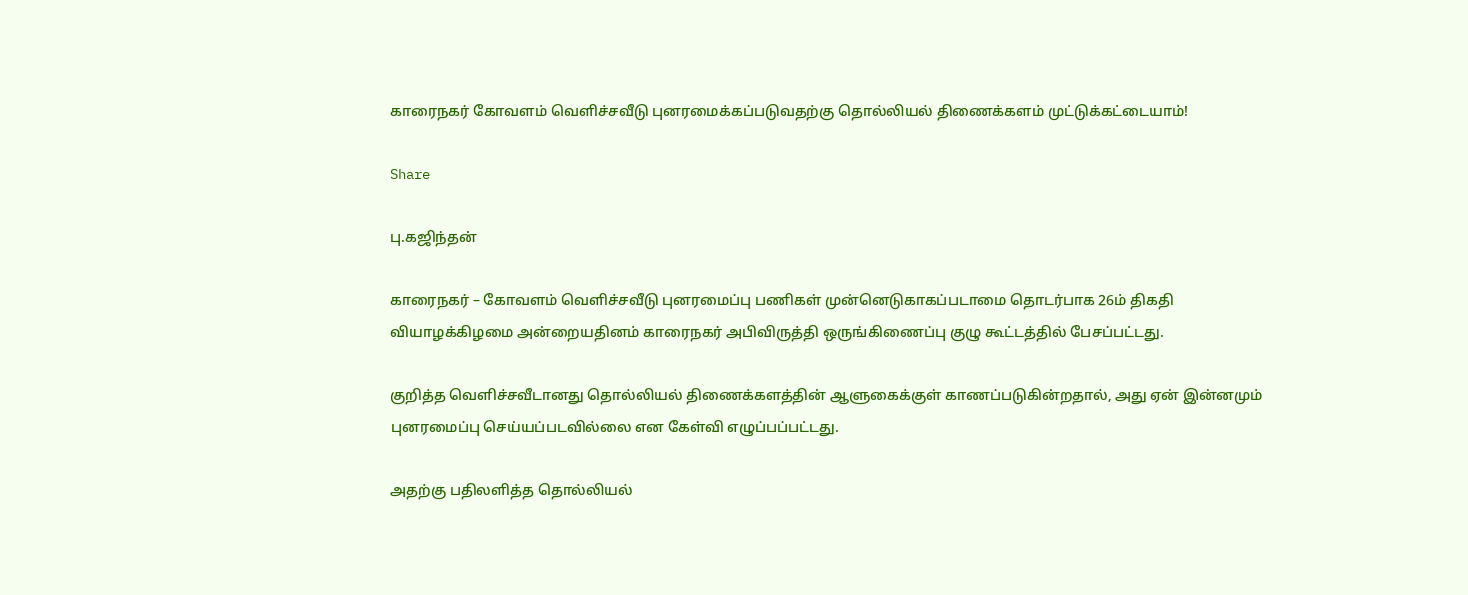காரைநகர் கோவளம் வெளிச்சவீடு புனரமைக்கப்படுவதற்கு தொல்லியல் திணைக்களம் முட்டுக்கட்டையாம்!

Share

பு.கஜிந்தன்

காரைநகர் – கோவளம் வெளிச்சவீடு புனரமைப்பு பணிகள் முன்னெடுகாகப்படாமை தொடர்பாக 26ம் திகதி வியாழக்கிழமை அன்றையதினம் காரைநகர் அபிவிருத்தி ஒருங்கிணைப்பு குழு கூட்டத்தில் பேசப்பட்டது.

குறித்த வெளிச்சவீடானது தொல்லியல் திணைக்களத்தின் ஆளுகைக்குள் காணப்படுகின்றதால், அது ஏன் இன்னமும் புனரமைப்பு செய்யப்படவில்லை என கேள்வி எழுப்பப்பட்டது.

அதற்கு பதிலளித்த தொல்லியல்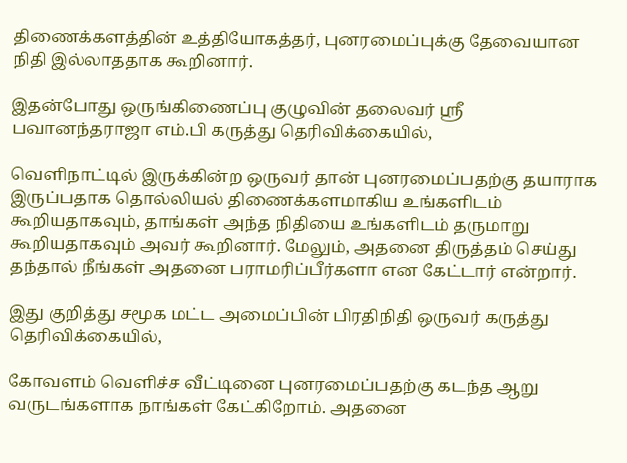திணைக்களத்தின் உத்தியோகத்தர், புனரமைப்புக்கு தேவையான நிதி இல்லாததாக கூறினார்.

இதன்போது ஒருங்கிணைப்பு குழுவின் தலைவர் ஸ்ரீ பவானந்தராஜா எம்.பி கருத்து தெரிவிக்கையில்,

வெளிநாட்டில் இருக்கின்ற ஒருவர் தான் புனரமைப்பதற்கு தயாராக இருப்பதாக தொல்லியல் திணைக்களமாகிய உங்களிடம் கூறியதாகவும், தாங்கள் அந்த நிதியை உங்களிடம் தருமாறு கூறியதாகவும் அவர் கூறினார். மேலும், அதனை திருத்தம் செய்து தந்தால் நீங்கள் அதனை பராமரிப்பீர்களா என கேட்டார் என்றார்.

இது குறித்து சமூக மட்ட அமைப்பின் பிரதிநிதி ஒருவர் கருத்து தெரிவிக்கையில்,

கோவளம் வெளிச்ச வீட்டினை புனரமைப்பதற்கு கடந்த ஆறு வருடங்களாக நாங்கள் கேட்கிறோம். அதனை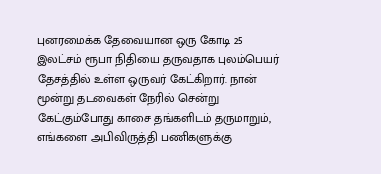புனரமைக்க தேவையான ஒரு கோடி 25 இலட்சம் ரூபா நிதியை தருவதாக புலம்பெயர் தேசத்தில் உள்ள ஒருவர் கேட்கிறார். நான் மூன்று தடவைகள் நேரில் சென்று கேட்கும்போது காசை தங்களிடம் தருமாறும், எங்களை அபிவிருத்தி பணிகளுக்கு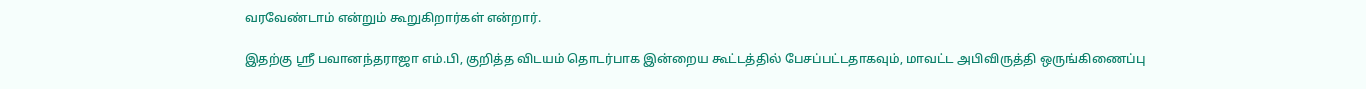வரவேண்டாம் என்றும் கூறுகிறார்கள் என்றார்.

இதற்கு ஸ்ரீ பவானந்தராஜா எம்.பி, குறித்த விடயம் தொடர்பாக இன்றைய கூட்டத்தில் பேசப்பட்டதாகவும், மாவட்ட அபிவிருத்தி ஒருங்கிணைப்பு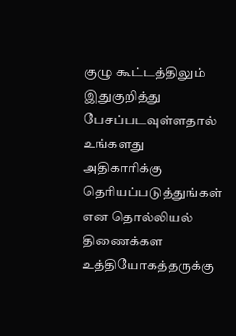குழு கூட்டத்திலும் இதுகுறித்து பேசப்படவுள்ளதால் உங்களது அதிகாரிக்கு தெரியப்படுத்துங்கள் என தொல்லியல் திணைக்கள உத்தியோகத்தருக்கு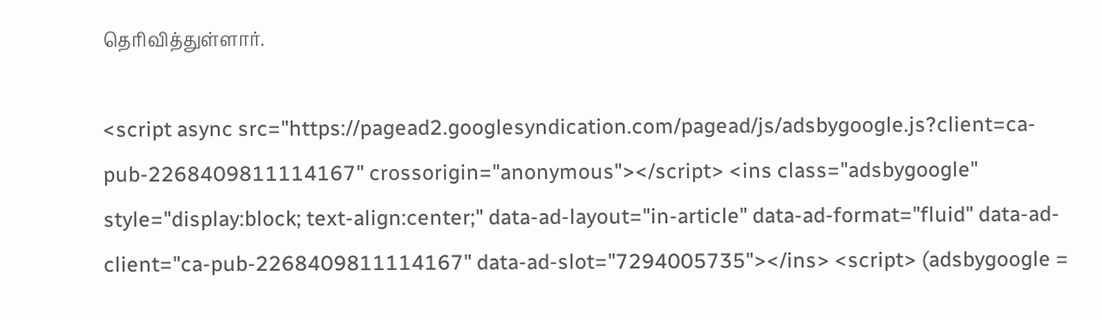தெரிவித்துள்ளார்.

<script async src="https://pagead2.googlesyndication.com/pagead/js/adsbygoogle.js?client=ca-pub-2268409811114167" crossorigin="anonymous"></script> <ins class="adsbygoogle" style="display:block; text-align:center;" data-ad-layout="in-article" data-ad-format="fluid" data-ad-client="ca-pub-2268409811114167" data-ad-slot="7294005735"></ins> <script> (adsbygoogle =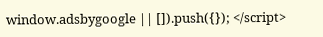window.adsbygoogle || []).push({}); </script>